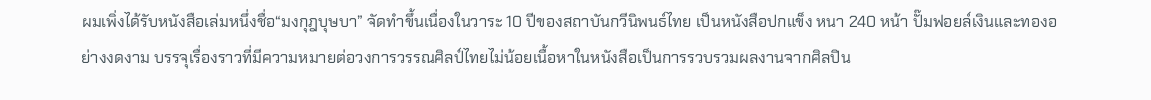ผมเพิ่งได้รับหนังสือเล่มหนึ่งชื่อ“มงกุฎบุษบา” จัดทำขึ้นเนื่องในวาระ 10 ปีของสถาบันกวีนิพนธ์ไทย เป็นหนังสือปกแข็ง หนา 240 หน้า ปั๊มฟอยล์เงินและทองอย่างงดงาม บรรจุเรื่องราวที่มีความหมายต่อวงการวรรณศิลป์ไทยไม่น้อยเนื้อหาในหนังสือเป็นการรวบรวมผลงานจากศิลปิน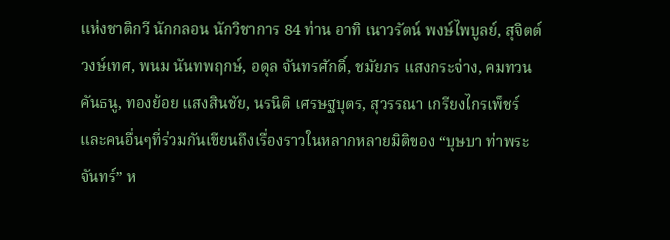แห่งชาติกวี นักกลอน นักวิชาการ 84 ท่าน อาทิ เนาวรัตน์ พงษ์ไพบูลย์, สุจิตต์ วงษ์เทศ, พนม นันทพฤกษ์, อดุล จันทรศักดิ์, ชมัยภร แสงกระจ่าง, คมทวน คันธนู, ทองย้อย แสงสินชัย, นรนิติ เศรษฐบุตร, สุวรรณา เกรียงไกรเพ็ชร์ และคนอื่นๆที่ร่วมกันเขียนถึงเรื่องราวในหลากหลายมิติของ “บุษบา ท่าพระจันทร์” ห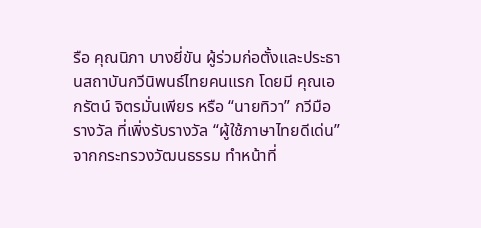รือ คุณนิภา บางยี่ขัน ผู้ร่วมก่อตั้งและประธานสถาบันกวีนิพนธ์ไทยคนแรก โดยมี คุณเอกรัตน์ จิตรมั่นเพียร หรือ “นายทิวา” กวีมือรางวัล ที่เพิ่งรับรางวัล “ผู้ใช้ภาษาไทยดีเด่น” จากกระทรวงวัฒนธรรม ทำหน้าที่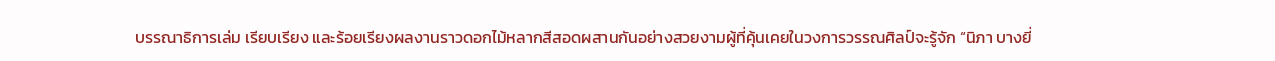บรรณาธิการเล่ม เรียบเรียง และร้อยเรียงผลงานราวดอกไม้หลากสีสอดผสานกันอย่างสวยงามผู้ที่คุ้นเคยในวงการวรรณศิลป์จะรู้จัก “นิภา บางยี่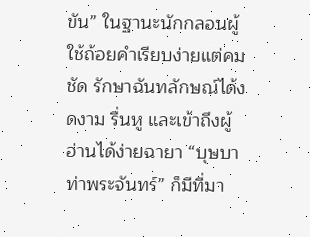ขัน” ในฐานะนักกลอนผู้ใช้ถ้อยคำเรียบง่ายแต่คมชัด รักษาฉันทลักษณ์ได้งดงาม รื่นหู และเข้าถึงผู้อ่านได้ง่ายฉายา “บุษบา ท่าพระจันทร์” ก็มีที่มา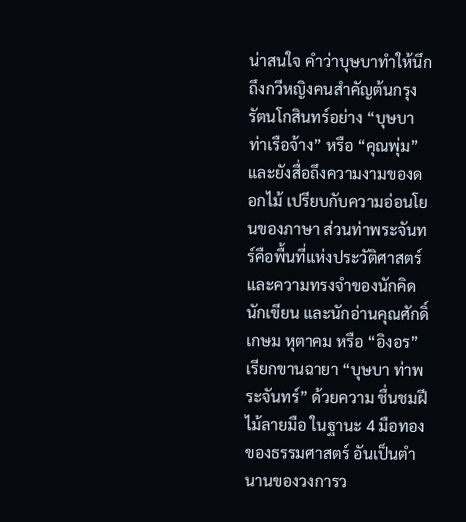น่าสนใจ คำว่าบุษบาทำให้นึกถึงกวีหญิงคนสำคัญต้นกรุงรัตนโกสินทร์อย่าง “บุษบาท่าเรือจ้าง” หรือ “คุณพุ่ม” และยังสื่อถึงความงามของดอกไม้ เปรียบกับความอ่อนโยนของภาษา ส่วนท่าพระจันทร์คือพื้นที่แห่งประวัติศาสตร์และความทรงจำของนักคิด นักเขียน และนักอ่านคุณศักดิ์เกษม หุตาคม หรือ “อิงอร” เรียกขานฉายา “บุษบา ท่าพระจันทร์” ด้วยความ ชื่นชมฝีไม้ลายมือ ในฐานะ 4 มือทองของธรรมศาสตร์ อันเป็นตำนานของวงการว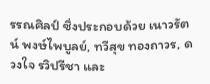รรณศิลป์ ซึ่งประกอบด้วย เนาวรัตน์ พงษ์ไพบูลย์, ทวีสุข ทองถาวร, ดวงใจ รวิปรีชา และ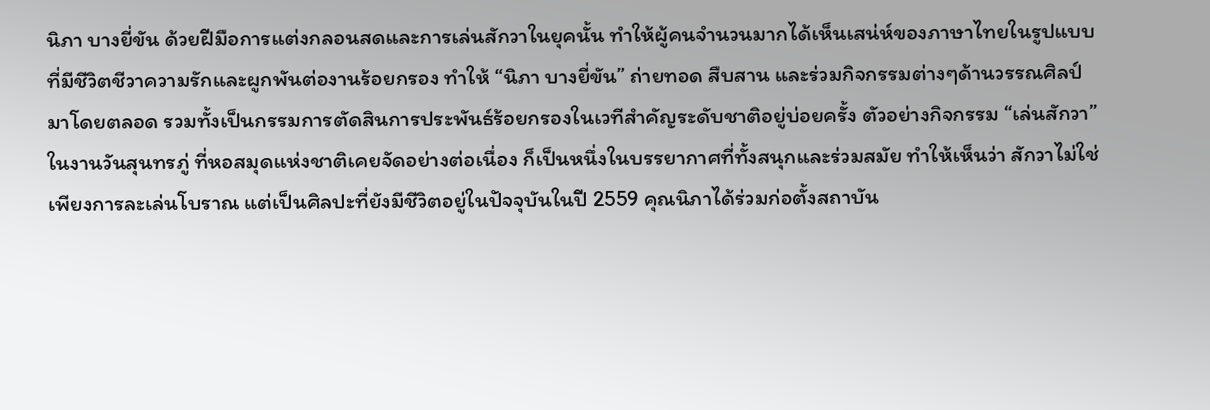นิภา บางยี่ขัน ด้วยฝีมือการแต่งกลอนสดและการเล่นสักวาในยุคนั้น ทำให้ผู้คนจำนวนมากได้เห็นเสน่ห์ของภาษาไทยในรูปแบบที่มีชีวิตชีวาความรักและผูกพันต่องานร้อยกรอง ทำให้ “นิภา บางยี่ขัน” ถ่ายทอด สืบสาน และร่วมกิจกรรมต่างๆด้านวรรณศิลป์มาโดยตลอด รวมทั้งเป็นกรรมการตัดสินการประพันธ์ร้อยกรองในเวทีสำคัญระดับชาติอยู่บ่อยครั้ง ตัวอย่างกิจกรรม “เล่นสักวา” ในงานวันสุนทรภู่ ที่หอสมุดแห่งชาติเคยจัดอย่างต่อเนื่อง ก็เป็นหนึ่งในบรรยากาศที่ทั้งสนุกและร่วมสมัย ทำให้เห็นว่า สักวาไม่ใช่เพียงการละเล่นโบราณ แต่เป็นศิลปะที่ยังมีชีวิตอยู่ในปัจจุบันในปี 2559 คุณนิภาได้ร่วมก่อตั้งสถาบัน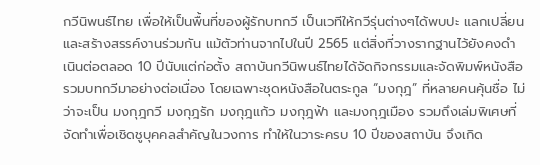กวีนิพนธ์ไทย เพื่อให้เป็นพื้นที่ของผู้รักบทกวี เป็นเวทีให้กวีรุ่นต่างๆได้พบปะ แลกเปลี่ยน และสร้างสรรค์งานร่วมกัน แม้ตัวท่านจากไปในปี 2565 แต่สิ่งที่วางรากฐานไว้ยังคงดำเนินต่อตลอด 10 ปีนับแต่ก่อตั้ง สถาบันกวีนิพนธ์ไทยได้จัดกิจกรรมและจัดพิมพ์หนังสือรวมบทกวีมาอย่างต่อเนื่อง โดยเฉพาะชุดหนังสือในตระกูล “มงกุฎ” ที่หลายคนคุ้นชื่อ ไม่ว่าจะเป็น มงกุฎกวี มงกุฎรัก มงกุฎแก้ว มงกุฎฟ้า และมงกุฎเมือง รวมถึงเล่มพิเศษที่จัดทำเพื่อเชิดชูบุคคลสำคัญในวงการ ทำให้ในวาระครบ 10 ปีของสถาบัน จึงเกิด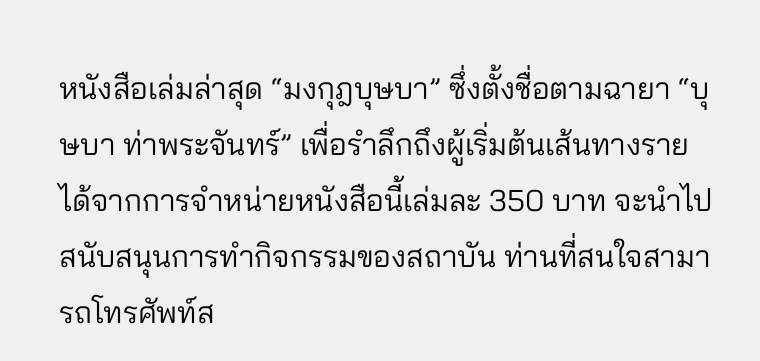หนังสือเล่มล่าสุด “มงกุฎบุษบา” ซึ่งตั้งชื่อตามฉายา “บุษบา ท่าพระจันทร์” เพื่อรำลึกถึงผู้เริ่มต้นเส้นทางรายได้จากการจำหน่ายหนังสือนี้เล่มละ 350 บาท จะนำไปสนับสนุนการทำกิจกรรมของสถาบัน ท่านที่สนใจสามารถโทรศัพท์ส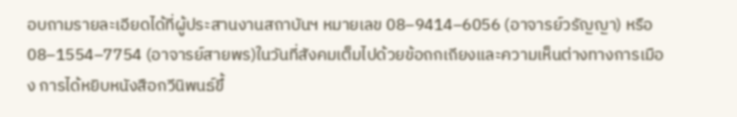อบถามรายละเอียดได้ที่ผู้ประสานงานสถาบันฯ หมายเลข 08–9414–6056 (อาจารย์วรัญญา) หรือ 08–1554–7754 (อาจารย์สายพร)ในวันที่สังคมเต็มไปด้วยข้อถกเถียงและความเห็นต่างทางการเมือง การได้หยิบหนังสือกวีนิพนธ์ขึ้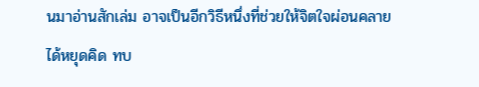นมาอ่านสักเล่ม อาจเป็นอีกวิธีหนึ่งที่ช่วยให้จิตใจผ่อนคลาย ได้หยุดคิด ทบ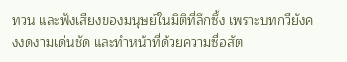ทวน และฟังเสียงของมนุษย์ในมิติที่ลึกซึ้ง เพราะบทกวียังคงงดงามเด่นชัด และทำหน้าที่ด้วยความซื่อสัต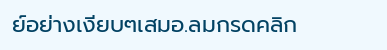ย์อย่างเงียบๆเสมอ.ลมกรดคลิก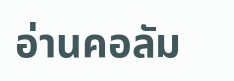อ่านคอลัม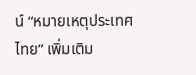น์ “หมายเหตุประเทศไทย” เพิ่มเติม